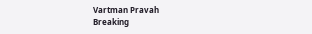Vartman Pravah
Breaking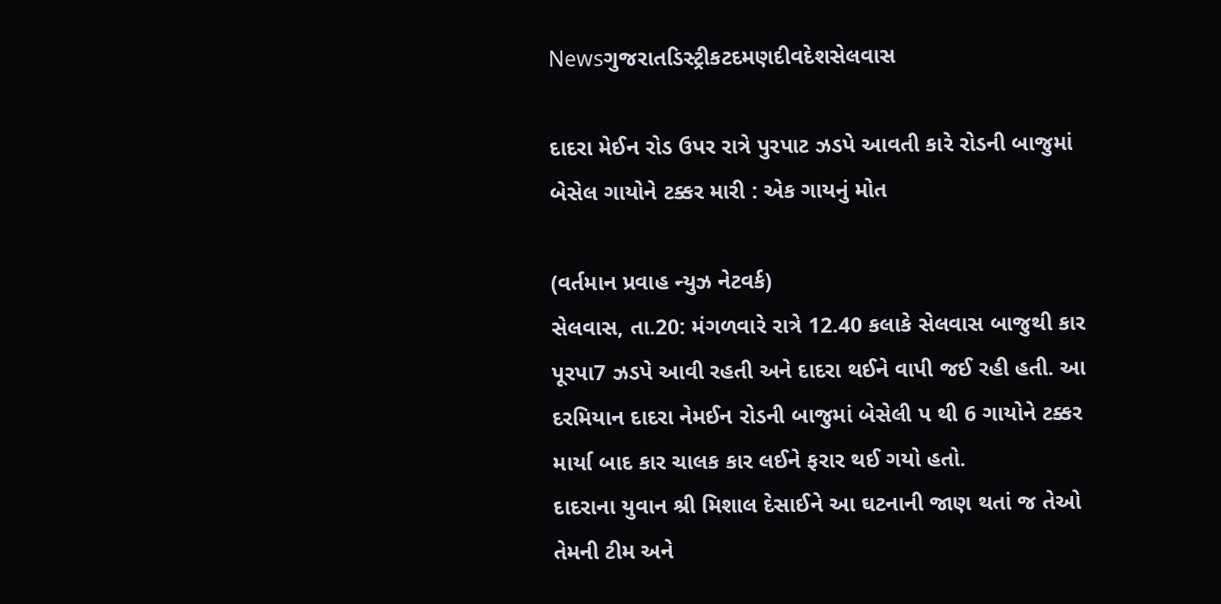Newsગુજરાતડિસ્ટ્રીકટદમણદીવદેશસેલવાસ

દાદરા મેઈન રોડ ઉપર રાત્રે પુરપાટ ઝડપે આવતી કારે રોડની બાજુમાં બેસેલ ગાયોને ટક્કર મારી : એક ગાયનું મોત

(વર્તમાન પ્રવાહ ન્‍યુઝ નેટવર્ક)
સેલવાસ, તા.20: મંગળવારે રાત્રે 12.40 કલાકે સેલવાસ બાજુથી કાર પૂરપા7 ઝડપે આવી રહતી અને દાદરા થઈને વાપી જઈ રહી હતી. આ દરમિયાન દાદરા નેમઈન રોડની બાજુમાં બેસેલી પ થી 6 ગાયોને ટક્કર માર્યા બાદ કાર ચાલક કાર લઈને ફરાર થઈ ગયો હતો.
દાદરાના યુવાન શ્રી મિશાલ દેસાઈને આ ઘટનાની જાણ થતાં જ તેઓ તેમની ટીમ અને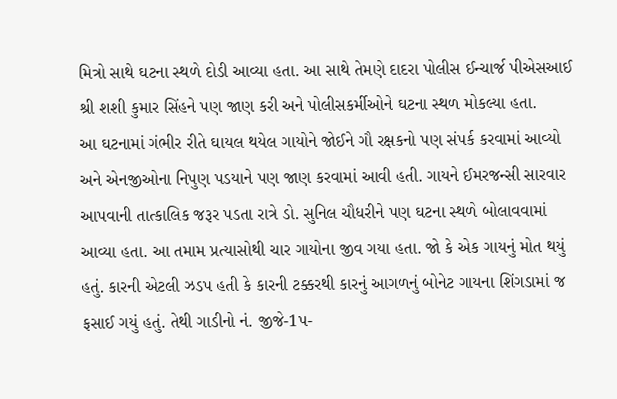મિત્રો સાથે ઘટના સ્‍થળે દોડી આવ્‍યા હતા. આ સાથે તેમણે દાદરા પોલીસ ઈન્‍ચાર્જ પીએસઆઈ શ્રી શશી કુમાર સિંહને પણ જાણ કરી અને પોલીસકર્મીઓને ઘટના સ્‍થળ મોકલ્‍યા હતા.
આ ઘટનામાં ગંભીર રીતે ઘાયલ થયેલ ગાયોને જોઈને ગૌ રક્ષકનો પણ સંપર્ક કરવામાં આવ્‍યો અને એનજીઓના નિપુણ પડયાને પણ જાણ કરવામાં આવી હતી. ગાયને ઈમરજન્‍સી સારવાર આપવાની તાત્‍કાલિક જરૂર પડતા રાત્રે ડો. સુનિલ ચૌધરીને પણ ઘટના સ્‍થળે બોલાવવામાં આવ્‍યા હતા. આ તમામ પ્રત્‍યાસોથી ચાર ગાયોના જીવ ગયા હતા. જો કે એક ગાયનું મોત થયું હતું. કારની એટલી ઝડપ હતી કે કારની ટક્કરથી કારનું આગળનું બોનેટ ગાયના શિંગડામાં જ ફસાઈ ગયું હતું. તેથી ગાડીનો નં. જીજે-1પ-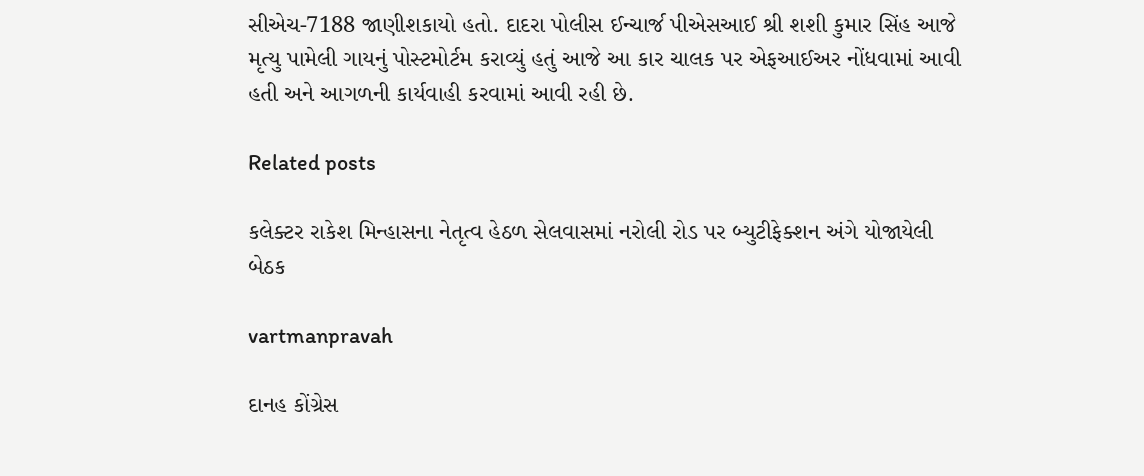સીએચ-7188 જાણીશકાયો હતો. દાદરા પોલીસ ઈન્‍ચાર્જ પીએસઆઈ શ્રી શશી કુમાર સિંહ આજે મૃત્‍યુ પામેલી ગાયનું પોસ્‍ટમોર્ટમ કરાવ્‍યું હતું આજે આ કાર ચાલક પર એફઆઈઅર નોંધવામાં આવી હતી અને આગળની કાર્યવાહી કરવામાં આવી રહી છે.

Related posts

કલેક્‍ટર રાકેશ મિન્‍હાસના નેતૃત્‍વ હેઠળ સેલવાસમાં નરોલી રોડ પર બ્‍યુટીફેક્‍શન અંગે યોજાયેલી બેઠક

vartmanpravah

દાનહ કોંગ્રેસ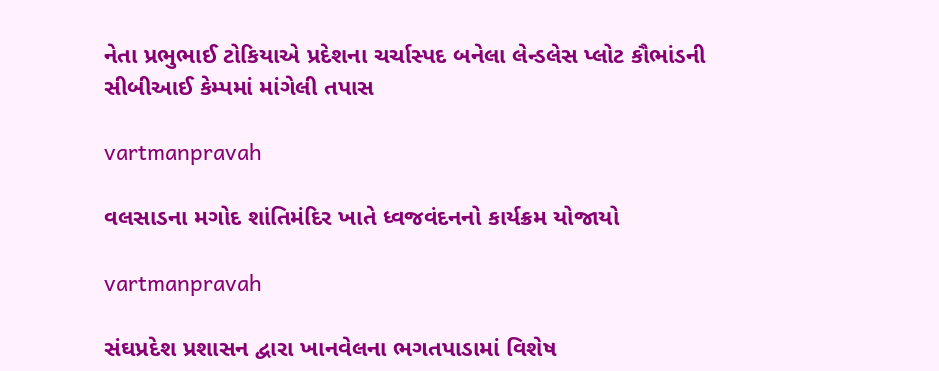નેતા પ્રભુભાઈ ટોકિયાએ પ્રદેશના ચર્ચાસ્‍પદ બનેલા લેન્‍ડલેસ પ્‍લોટ કૌભાંડની સીબીઆઈ કેમ્‍પમાં માંગેલી તપાસ

vartmanpravah

વલસાડના મગોદ શાંતિમંદિર ખાતે ધ્વજવંદનનો કાર્યક્રમ યોજાયો

vartmanpravah

સંઘપ્રદેશ પ્રશાસન દ્વારા ખાનવેલના ભગતપાડામાં વિશેષ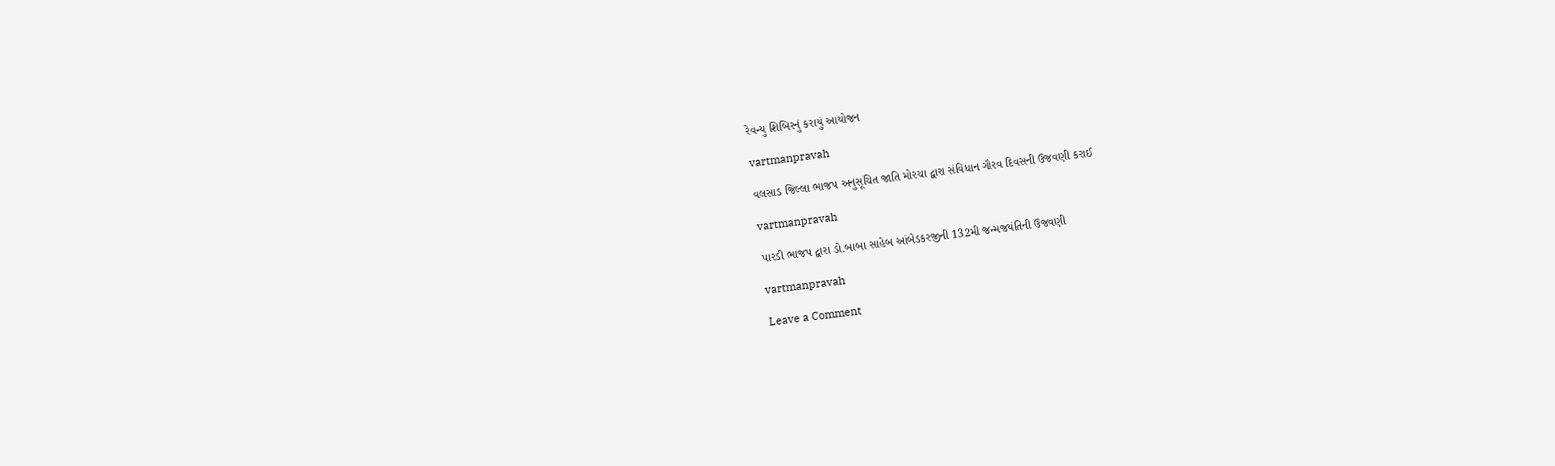રેવન્‍યુ શિબિરનું કરાયું આયોજન

vartmanpravah

વલસાડ જિલ્લા ભાજપ અનુસૂચિત જાતિ મોરચા દ્વારા સંવિધાન ગૌરવ દિવસની ઉજવણી કરાઈ

vartmanpravah

પારડી ભાજપ દ્વારા ડો.બાબા સાહેબ આંબેડકરજીની 132મી જન્‍મજયંતિની ઉજવણી

vartmanpravah

Leave a Comment